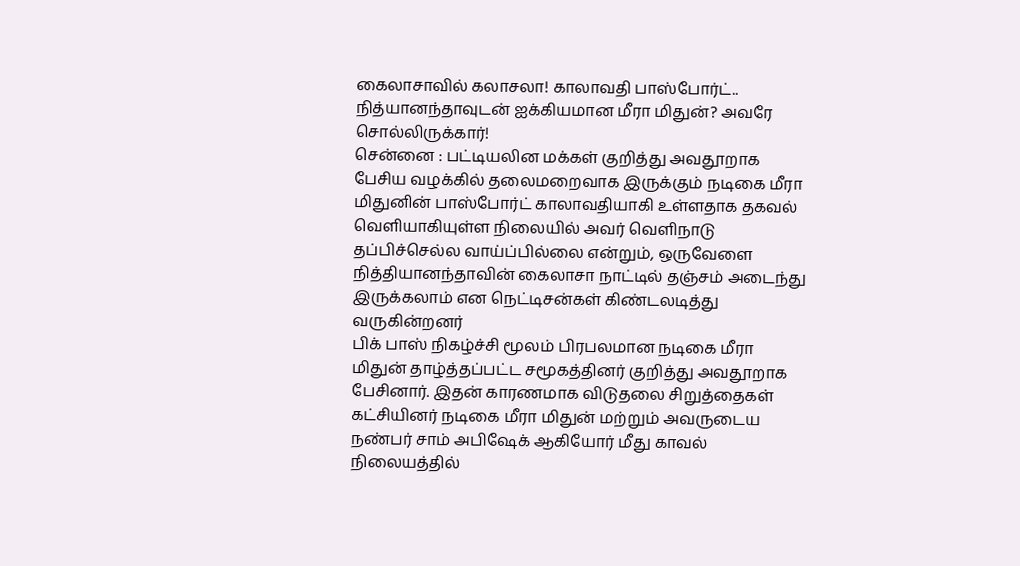கைலாசாவில் கலாசலா! காலாவதி பாஸ்போர்ட்.. நித்யானந்தாவுடன் ஐக்கியமான மீரா மிதுன்? அவரே சொல்லிருக்கார்!
சென்னை : பட்டியலின மக்கள் குறித்து அவதூறாக பேசிய வழக்கில் தலைமறைவாக இருக்கும் நடிகை மீரா மிதுனின் பாஸ்போர்ட் காலாவதியாகி உள்ளதாக தகவல் வெளியாகியுள்ள நிலையில் அவர் வெளிநாடு தப்பிச்செல்ல வாய்ப்பில்லை என்றும், ஒருவேளை நித்தியானந்தாவின் கைலாசா நாட்டில் தஞ்சம் அடைந்து இருக்கலாம் என நெட்டிசன்கள் கிண்டலடித்து வருகின்றனர்
பிக் பாஸ் நிகழ்ச்சி மூலம் பிரபலமான நடிகை மீரா மிதுன் தாழ்த்தப்பட்ட சமூகத்தினர் குறித்து அவதூறாக பேசினார். இதன் காரணமாக விடுதலை சிறுத்தைகள் கட்சியினர் நடிகை மீரா மிதுன் மற்றும் அவருடைய நண்பர் சாம் அபிஷேக் ஆகியோர் மீது காவல் நிலையத்தில்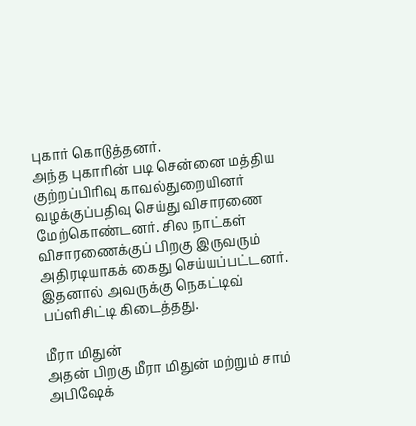புகார் கொடுத்தனர்.
அந்த புகாரின் படி சென்னை மத்திய குற்றப்பிரிவு காவல்துறையினர் வழக்குப்பதிவு செய்து விசாரணை மேற்கொண்டனர். சில நாட்கள் விசாரணைக்குப் பிறகு இருவரும் அதிரடியாகக் கைது செய்யப்பட்டனர். இதனால் அவருக்கு நெகட்டிவ் பப்ளிசிட்டி கிடைத்தது.

மீரா மிதுன்
அதன் பிறகு மீரா மிதுன் மற்றும் சாம் அபிஷேக்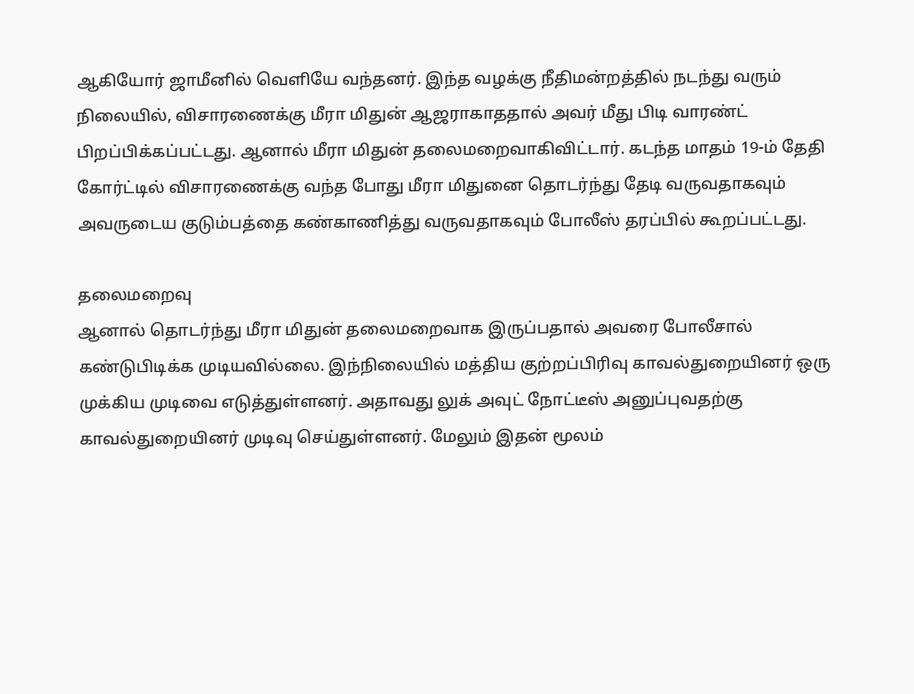ஆகியோர் ஜாமீனில் வெளியே வந்தனர். இந்த வழக்கு நீதிமன்றத்தில் நடந்து வரும் நிலையில், விசாரணைக்கு மீரா மிதுன் ஆஜராகாததால் அவர் மீது பிடி வாரண்ட் பிறப்பிக்கப்பட்டது. ஆனால் மீரா மிதுன் தலைமறைவாகிவிட்டார். கடந்த மாதம் 19-ம் தேதி கோர்ட்டில் விசாரணைக்கு வந்த போது மீரா மிதுனை தொடர்ந்து தேடி வருவதாகவும் அவருடைய குடும்பத்தை கண்காணித்து வருவதாகவும் போலீஸ் தரப்பில் கூறப்பட்டது.

தலைமறைவு
ஆனால் தொடர்ந்து மீரா மிதுன் தலைமறைவாக இருப்பதால் அவரை போலீசால் கண்டுபிடிக்க முடியவில்லை. இந்நிலையில் மத்திய குற்றப்பிரிவு காவல்துறையினர் ஒரு முக்கிய முடிவை எடுத்துள்ளனர். அதாவது லுக் அவுட் நோட்டீஸ் அனுப்புவதற்கு காவல்துறையினர் முடிவு செய்துள்ளனர். மேலும் இதன் மூலம்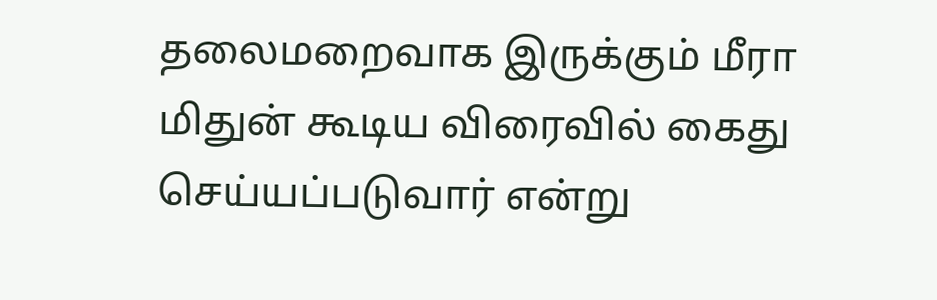தலைமறைவாக இருக்கும் மீரா மிதுன் கூடிய விரைவில் கைது செய்யப்படுவார் என்று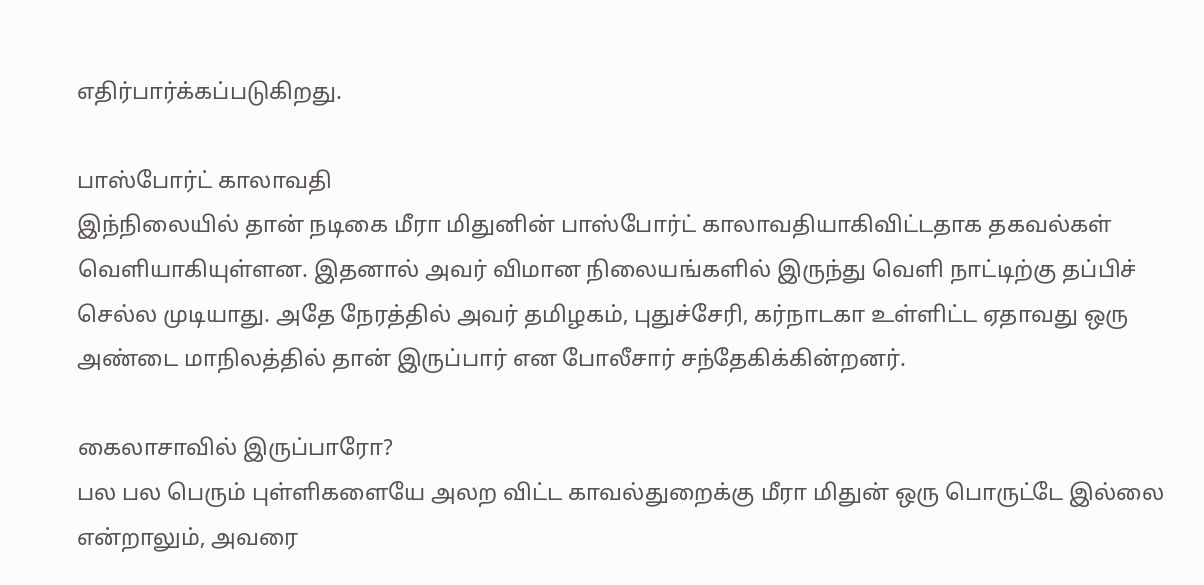எதிர்பார்க்கப்படுகிறது.

பாஸ்போர்ட் காலாவதி
இந்நிலையில் தான் நடிகை மீரா மிதுனின் பாஸ்போர்ட் காலாவதியாகிவிட்டதாக தகவல்கள் வெளியாகியுள்ளன. இதனால் அவர் விமான நிலையங்களில் இருந்து வெளி நாட்டிற்கு தப்பிச் செல்ல முடியாது. அதே நேரத்தில் அவர் தமிழகம், புதுச்சேரி, கர்நாடகா உள்ளிட்ட ஏதாவது ஒரு அண்டை மாநிலத்தில் தான் இருப்பார் என போலீசார் சந்தேகிக்கின்றனர்.

கைலாசாவில் இருப்பாரோ?
பல பல பெரும் புள்ளிகளையே அலற விட்ட காவல்துறைக்கு மீரா மிதுன் ஒரு பொருட்டே இல்லை என்றாலும், அவரை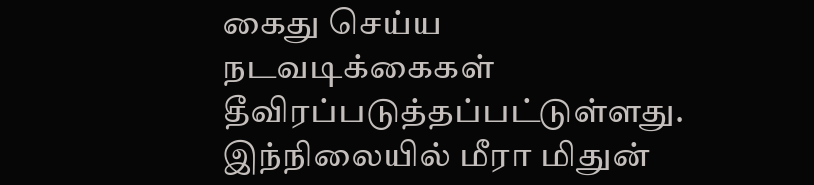கைது செய்ய நடவடிக்கைகள் தீவிரப்படுத்தப்பட்டுள்ளது. இந்நிலையில் மீரா மிதுன்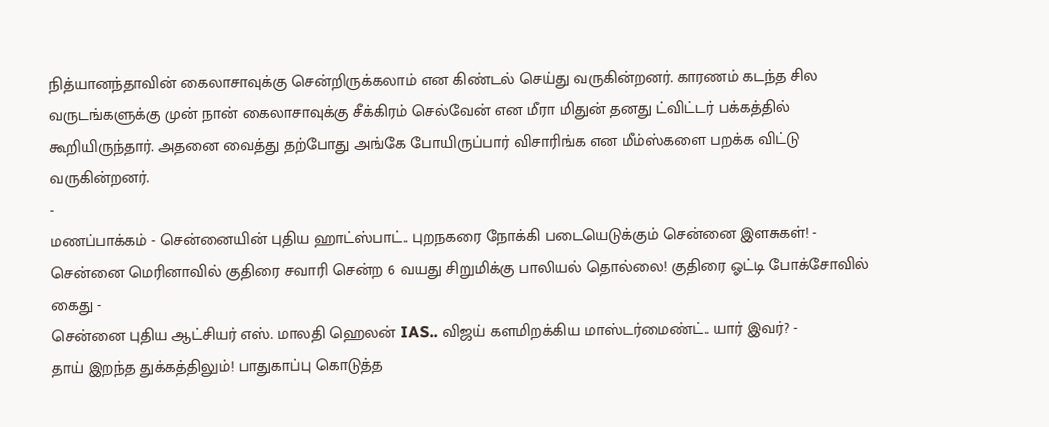நித்யானந்தாவின் கைலாசாவுக்கு சென்றிருக்கலாம் என கிண்டல் செய்து வருகின்றனர். காரணம் கடந்த சில வருடங்களுக்கு முன் நான் கைலாசாவுக்கு சீக்கிரம் செல்வேன் என மீரா மிதுன் தனது ட்விட்டர் பக்கத்தில் கூறியிருந்தார். அதனை வைத்து தற்போது அங்கே போயிருப்பார் விசாரிங்க என மீம்ஸ்களை பறக்க விட்டு வருகின்றனர்.
-
மணப்பாக்கம் - சென்னையின் புதிய ஹாட்ஸ்பாட்.. புறநகரை நோக்கி படையெடுக்கும் சென்னை இளசுகள்! -
சென்னை மெரினாவில் குதிரை சவாரி சென்ற 6 வயது சிறுமிக்கு பாலியல் தொல்லை! குதிரை ஓட்டி போக்சோவில் கைது -
சென்னை புதிய ஆட்சியர் எஸ். மாலதி ஹெலன் IAS.. விஜய் களமிறக்கிய மாஸ்டர்மைண்ட்.. யார் இவர்? -
தாய் இறந்த துக்கத்திலும்! பாதுகாப்பு கொடுத்த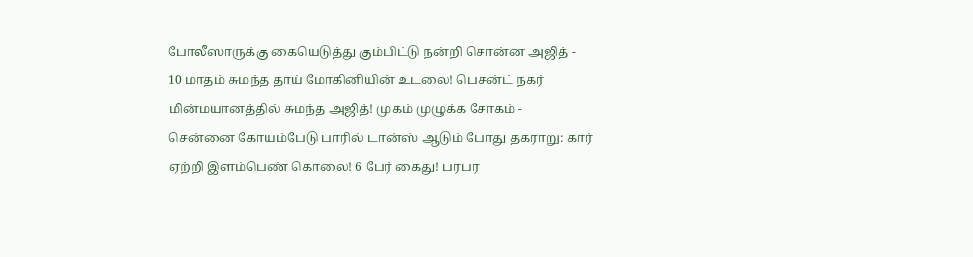போலீஸாருக்கு கையெடுத்து கும்பிட்டு நன்றி சொன்ன அஜித் -
10 மாதம் சுமந்த தாய் மோகினியின் உடலை! பெசன்ட் நகர் மின்மயானத்தில் சுமந்த அஜித்! முகம் முழுக்க சோகம் -
சென்னை கோயம்பேடு பாரில் டான்ஸ் ஆடும் போது தகராறு: கார் ஏற்றி இளம்பெண் கொலை! 6 பேர் கைது! பரபர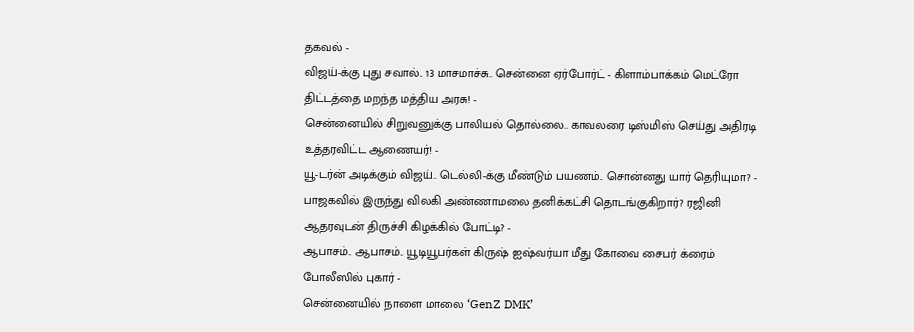தகவல் -
விஜய்-க்கு புது சவால்.. 13 மாசமாச்சு.. சென்னை ஏர்போர்ட் - கிளாம்பாக்கம் மெட்ரோ திட்டத்தை மறந்த மத்திய அரசு! -
சென்னையில் சிறுவனுக்கு பாலியல் தொல்லை.. காவலரை டிஸ்மிஸ் செய்து அதிரடி உத்தரவிட்ட ஆணையர்! -
யூ-டர்ன் அடிக்கும் விஜய்.. டெல்லி-க்கு மீண்டும் பயணம்.. சொன்னது யார் தெரியுமா? -
பாஜகவில் இருந்து விலகி அண்ணாமலை தனிக்கட்சி தொடங்குகிறார்? ரஜினி ஆதரவுடன் திருச்சி கிழக்கில் போட்டி? -
ஆபாசம்.. ஆபாசம்.. யூடியூபர்கள் கிருஷ் ஐஷ்வர்யா மீது கோவை சைபர் க்ரைம் போலீஸில் புகார் -
சென்னையில் நாளை மாலை ‘GenZ DMK’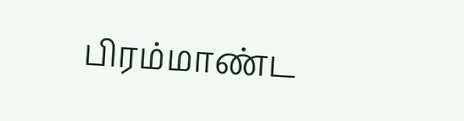பிரம்மாண்ட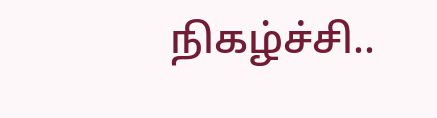நிகழ்ச்சி..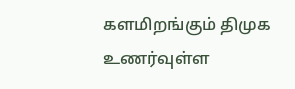களமிறங்கும் திமுக உணர்வுள்ள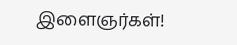இளைஞர்கள்!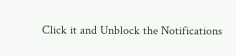Click it and Unblock the Notifications